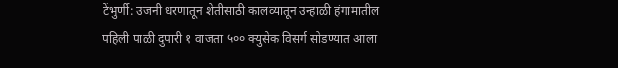टेंभुर्णी: उजनी धरणातून शेतीसाठी कालव्यातून उन्हाळी हंगामातील पहिली पाळी दुपारी १ वाजता ५०० क्युसेक विसर्ग सोडण्यात आला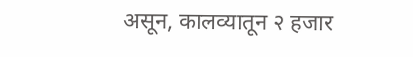असून, कालव्यातून २ हजार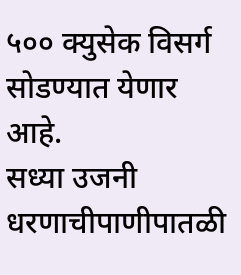५०० क्युसेक विसर्ग सोडण्यात येणार आहे.
सध्या उजनी धरणाचीपाणीपातळी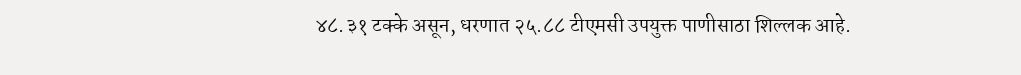४८.३१ टक्के असून, धरणात २५.८८ टीएमसी उपयुक्त पाणीसाठा शिल्लक आहे.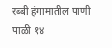रब्बी हंगामातील पाणी पाळी १४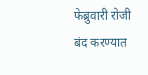फेब्रुवारी रोजी बंद करण्यात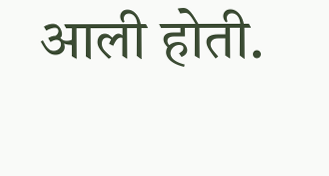आली होती.